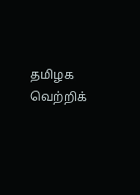தமிழக வெற்றிக்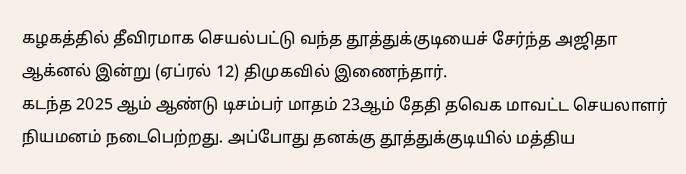கழகத்தில் தீவிரமாக செயல்பட்டு வந்த தூத்துக்குடியைச் சேர்ந்த அஜிதா ஆக்னல் இன்று (ஏப்ரல் 12) திமுகவில் இணைந்தார்.
கடந்த 2025 ஆம் ஆண்டு டிசம்பர் மாதம் 23ஆம் தேதி தவெக மாவட்ட செயலாளர் நியமனம் நடைபெற்றது. அப்போது தனக்கு தூத்துக்குடியில் மத்திய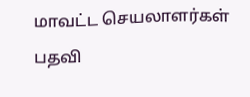மாவட்ட செயலாளர்கள் பதவி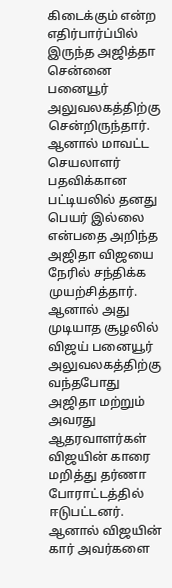கிடைக்கும் என்ற எதிர்பார்ப்பில் இருந்த அஜித்தா சென்னை பனையூர் அலுவலகத்திற்கு சென்றிருந்தார். ஆனால் மாவட்ட செயலாளர் பதவிக்கான பட்டியலில் தனது பெயர் இல்லை என்பதை அறிந்த அஜிதா விஜயை நேரில் சந்திக்க முயற்சித்தார். ஆனால் அது முடியாத சூழலில் விஜய் பனையூர் அலுவலகத்திற்கு வந்தபோது அஜிதா மற்றும் அவரது ஆதரவாளர்கள் விஜயின் காரை மறித்து தர்ணா போராட்டத்தில் ஈடுபட்டனர். ஆனால் விஜயின் கார் அவர்களை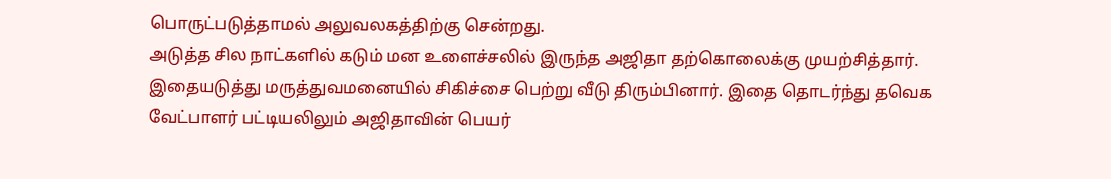பொருட்படுத்தாமல் அலுவலகத்திற்கு சென்றது.
அடுத்த சில நாட்களில் கடும் மன உளைச்சலில் இருந்த அஜிதா தற்கொலைக்கு முயற்சித்தார். இதையடுத்து மருத்துவமனையில் சிகிச்சை பெற்று வீடு திரும்பினார். இதை தொடர்ந்து தவெக வேட்பாளர் பட்டியலிலும் அஜிதாவின் பெயர்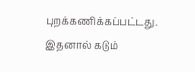புறக்கணிக்கப்பட்டது. இதனால் கடும்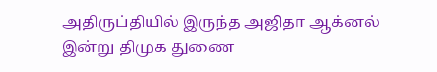அதிருப்தியில் இருந்த அஜிதா ஆக்னல் இன்று திமுக துணை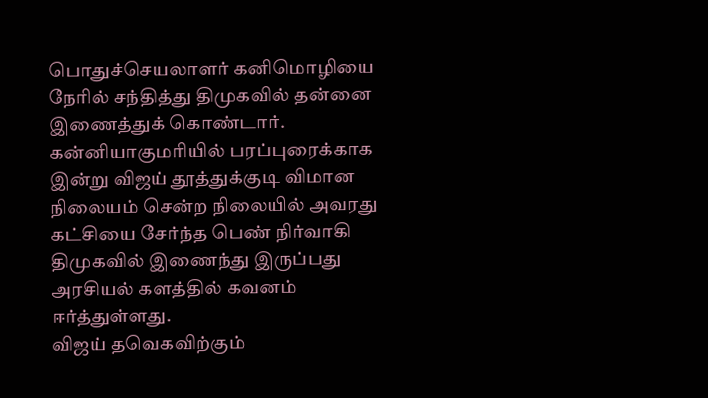பொதுச்செயலாளர் கனிமொழியை நேரில் சந்தித்து திமுகவில் தன்னை இணைத்துக் கொண்டார்.
கன்னியாகுமரியில் பரப்புரைக்காக இன்று விஜய் தூத்துக்குடி விமான நிலையம் சென்ற நிலையில் அவரது கட்சியை சேர்ந்த பெண் நிர்வாகி திமுகவில் இணைந்து இருப்பது அரசியல் களத்தில் கவனம் ஈர்த்துள்ளது.
விஜய் தவெகவிற்கும்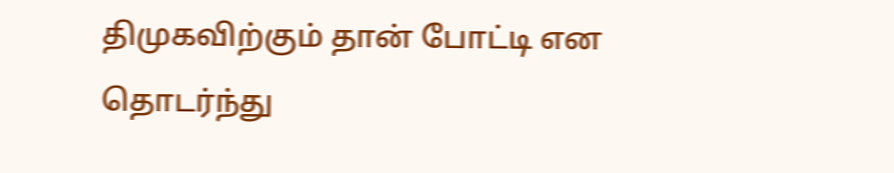திமுகவிற்கும் தான் போட்டி என தொடர்ந்து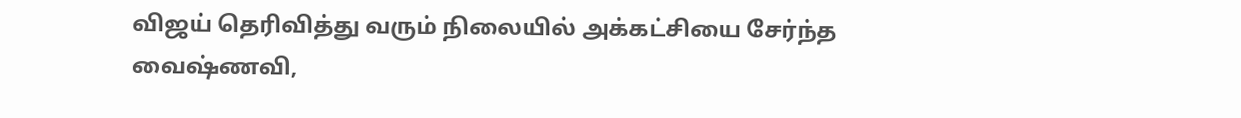விஜய் தெரிவித்து வரும் நிலையில் அக்கட்சியை சேர்ந்த வைஷ்ணவி,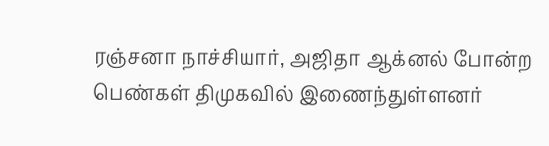ரஞ்சனா நாச்சியார், அஜிதா ஆக்னல் போன்ற பெண்கள் திமுகவில் இணைந்துள்ளனர்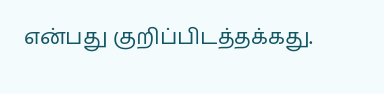என்பது குறிப்பிடத்தக்கது.